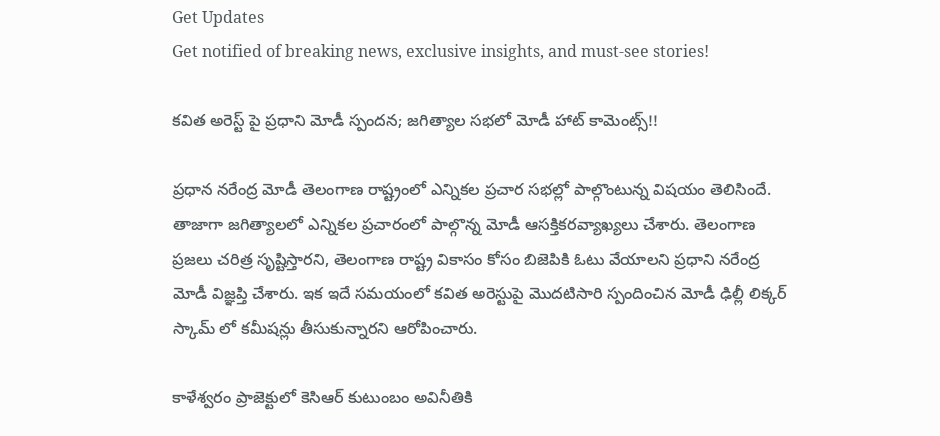Get Updates
Get notified of breaking news, exclusive insights, and must-see stories!

కవిత అరెస్ట్ పై ప్రధాని మోడీ స్పందన; జగిత్యాల సభలో మోడీ హాట్ కామెంట్స్!!

ప్రధాన నరేంద్ర మోడీ తెలంగాణ రాష్ట్రంలో ఎన్నికల ప్రచార సభల్లో పాల్గొంటున్న విషయం తెలిసిందే. తాజాగా జగిత్యాలలో ఎన్నికల ప్రచారంలో పాల్గొన్న మోడీ ఆసక్తికరవ్యాఖ్యలు చేశారు. తెలంగాణ ప్రజలు చరిత్ర సృష్టిస్తారని, తెలంగాణ రాష్ట్ర వికాసం కోసం బిజెపికి ఓటు వేయాలని ప్రధాని నరేంద్ర మోడీ విజ్ఞప్తి చేశారు. ఇక ఇదే సమయంలో కవిత అరెస్టుపై మొదటిసారి స్పందించిన మోడీ ఢిల్లీ లిక్కర్ స్కామ్ లో కమీషన్లు తీసుకున్నారని ఆరోపించారు.

కాళేశ్వరం ప్రాజెక్టులో కెసిఆర్ కుటుంబం అవినీతికి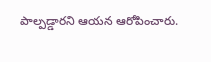పాల్పడ్డారని ఆయన ఆరోపించారు.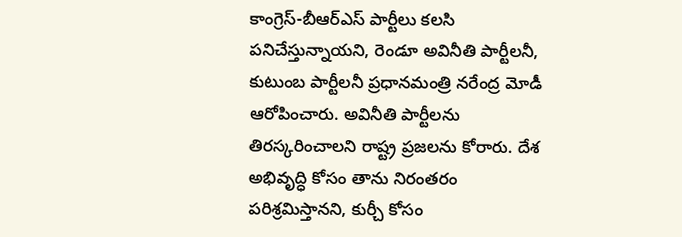కాంగ్రెస్-బీఆర్ఎస్ పార్టీలు కలసి పనిచేస్తున్నాయని, రెండూ అవినీతి పార్టీలనీ, కుటుంబ పార్టీలనీ ప్రధానమంత్రి నరేంద్ర మోడీ ఆరోపించారు. అవినీతి పార్టీలను తిరస్కరించాలని రాష్ట్ర ప్రజలను కోరారు. దేశ అభివృద్ధి కోసం తాను నిరంతరం పరిశ్రమిస్తానని, కుర్చీ కోసం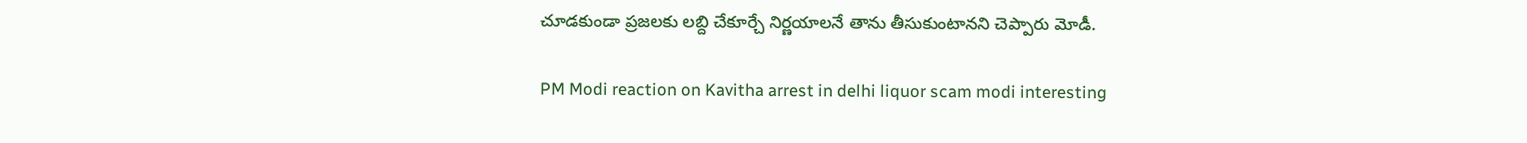చూడకుండా ప్రజలకు లబ్ది చేకూర్చే నిర్ణయాలనే తాను తీసుకుంటానని చెప్పారు మోడీ.

PM Modi reaction on Kavitha arrest in delhi liquor scam modi interesting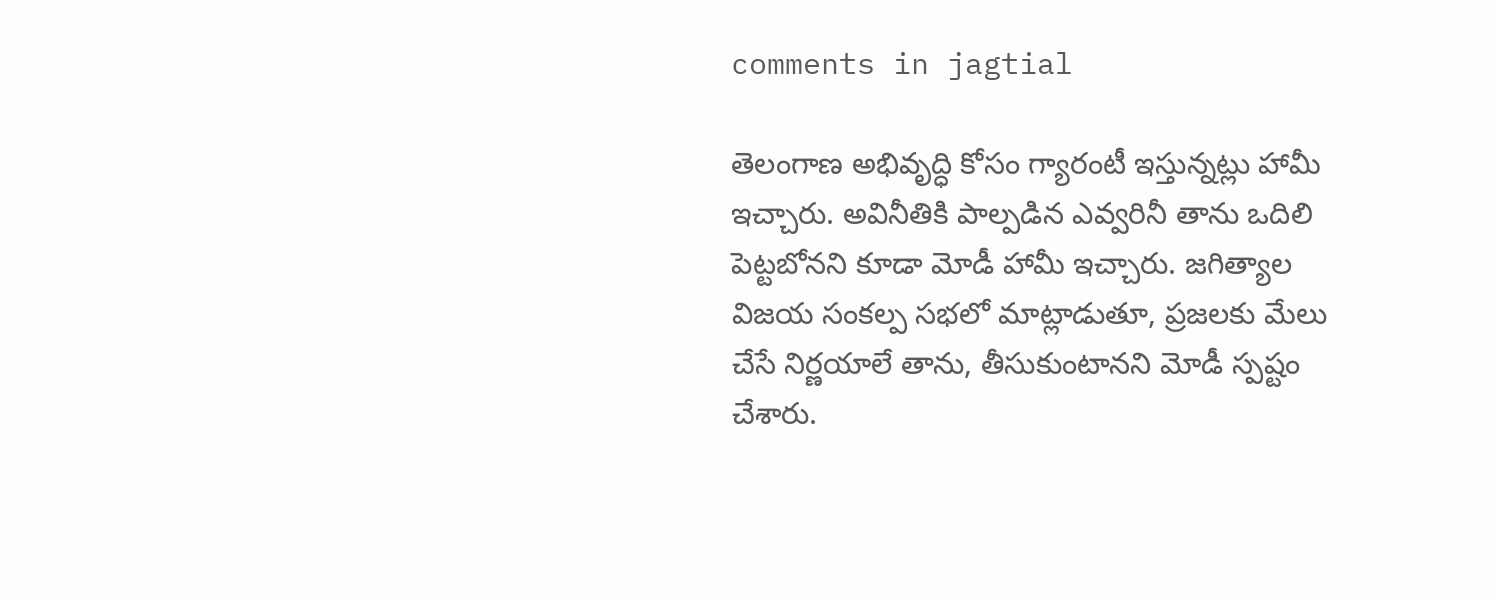comments in jagtial

తెలంగాణ అభివృద్ధి కోసం గ్యారంటీ ఇస్తున్నట్లు హామీ ఇచ్చారు. అవినీతికి పాల్పడిన ఎవ్వరినీ తాను ఒదిలి పెట్టబోనని కూడా మోడీ హామీ ఇచ్చారు. జగిత్యాల విజయ సంకల్ప సభలో మాట్లాడుతూ, ప్రజలకు మేలు చేసే నిర్ణయాలే తాను, తీసుకుంటానని మోడీ స్పష్టం చేశారు.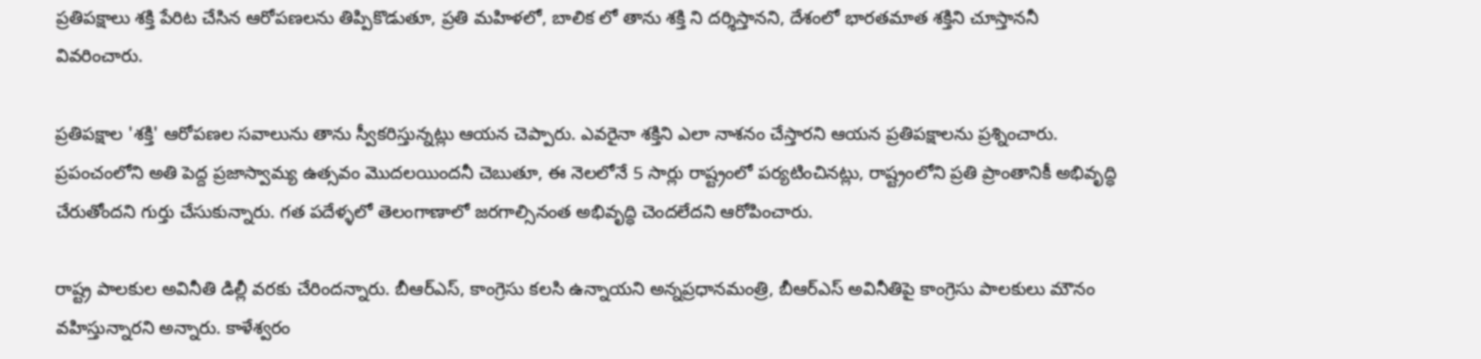ప్రతిపక్షాలు శక్తి పేరిట చేసిన ఆరోపణలను తిప్పికొడుతూ, ప్రతి మహిళలో, బాలిక లో తాను శక్తి ని దర్శిస్తానని, దేశంలో భారతమాత శక్తిని చూస్తాననీ వివరించారు.

ప్రతిపక్షాల 'శక్తి' ఆరోపణల సవాలును తాను స్వీకరిస్తున్నట్లు ఆయన చెప్పారు. ఎవరైనా శక్తిని ఎలా నాశనం చేస్తారని ఆయన ప్రతిపక్షాలను ప్రశ్నించారు. ప్రపంచంలోని అతి పెద్ద ప్రజాస్వామ్య ఉత్సవం మొదలయిందనీ చెబుతూ, ఈ నెలలోనే 5 సార్లు రాష్ట్రంలో పర్యటించినట్లు, రాష్ట్రంలోని ప్రతి ప్రాంతానికీ అభివృద్ధి చేరుతోందని గుర్తు చేసుకున్నారు. గత పదేళ్ళలో తెలంగాణాలో జరగాల్సినంత అభివృద్ధి చెందలేదని ఆరోపించారు.

రాష్ట్ర పాలకుల అవినీతి డిల్లీ వరకు చేరిందన్నారు. బీఆర్ఎస్, కాంగ్రెసు కలసి ఉన్నాయని అన్నప్రధానమంత్రి, బీఆర్ఎస్ అవినీతిపై కాంగ్రెసు పాలకులు మౌనం వహిస్తున్నారని అన్నారు. కాళేశ్వరం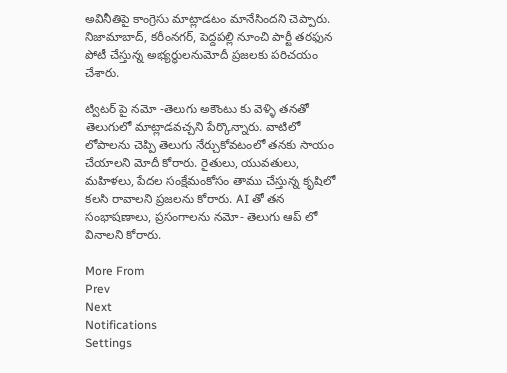అవినీతిపై కాంగ్రెసు మాట్లాడటం మానేసిందని చెప్పారు. నిజామాబాద్, కరీంనగర్, పెద్దపల్లి నూంచి పార్టీ తరఫున పోటీ చేస్తున్న అభ్యర్ధులనుమోదీ ప్రజలకు పరిచయం చేశారు.

ట్విటర్ పై నమో -తెలుగు అకౌంటు కు వెళ్ళి తనతో తెలుగులో మాట్లాడవచ్చని పేర్కొన్నారు. వాటిలో లోపాలను చెప్పి తెలుగు నేర్చుకోవటంలో తనకు సాయం చేయాలని మోదీ కోరారు. రైతులు, యువతులు, మహిళలు, పేదల సంక్షేమంకోసం తాము చేస్తున్న కృషిలో కలసి రావాలని ప్రజలను కోరారు. AI తో తన సంభాషణాలు, ప్రసంగాలను నమో- తెలుగు ఆప్ లో వినాలని కోరారు.

More From
Prev
Next
Notifications
Settings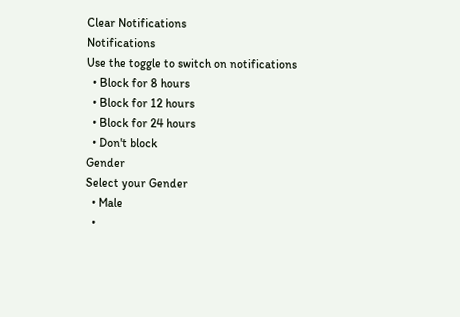Clear Notifications
Notifications
Use the toggle to switch on notifications
  • Block for 8 hours
  • Block for 12 hours
  • Block for 24 hours
  • Don't block
Gender
Select your Gender
  • Male
  •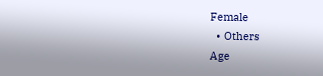Female
  • Others
Age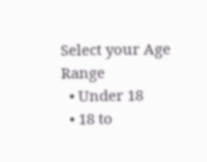Select your Age Range
  • Under 18
  • 18 to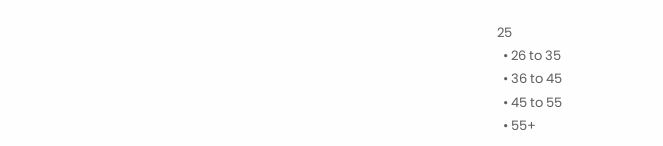25
  • 26 to 35
  • 36 to 45
  • 45 to 55
  • 55+